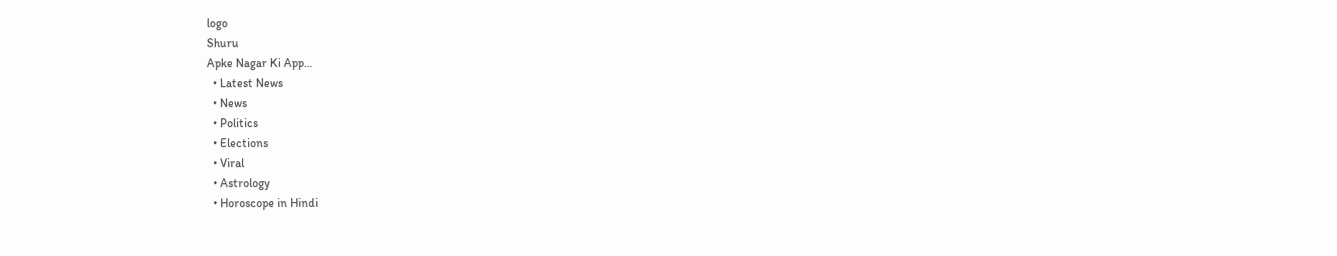logo
Shuru
Apke Nagar Ki App…
  • Latest News
  • News
  • Politics
  • Elections
  • Viral
  • Astrology
  • Horoscope in Hindi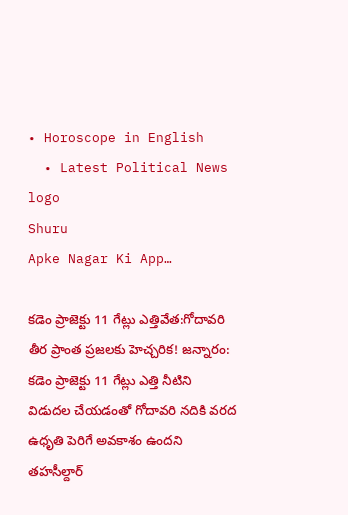• Horoscope in English
  • Latest Political News
logo
Shuru
Apke Nagar Ki App…

కడెం ప్రాజెక్టు 11 గేట్లు ఎత్తివేత:గోదావరి తీర ప్రాంత ప్రజలకు హెచ్చరిక! జన్నారం: కడెం ప్రాజెక్టు 11 గేట్లు ఎత్తి నీటిని విడుదల చేయడంతో గోదావరి నదికి వరద ఉధృతి పెరిగే అవకాశం ఉందని తహసీల్దార్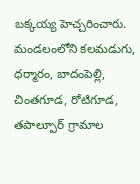బక్కయ్య హెచ్చరించారు. మండలంలోని కలమడుగు, ధర్మారం, బాదంపెల్లి, చింతగూడ, రోటిగూడ, తపాల్పూర్ గ్రామాల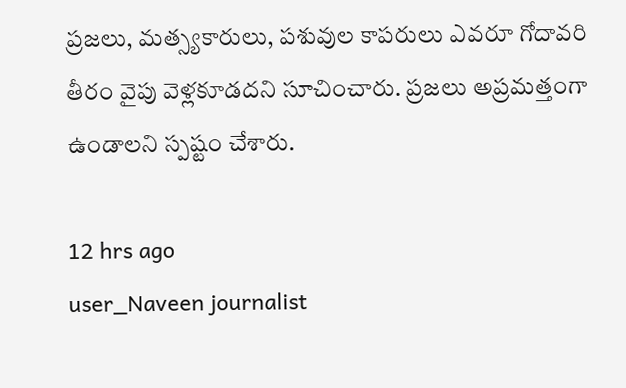ప్రజలు, మత్స్యకారులు, పశువుల కాపరులు ఎవరూ గోదావరి తీరం వైపు వెళ్లకూడదని సూచించారు. ప్రజలు అప్రమత్తంగా ఉండాలని స్పష్టం చేశారు.

12 hrs ago
user_Naveen journalist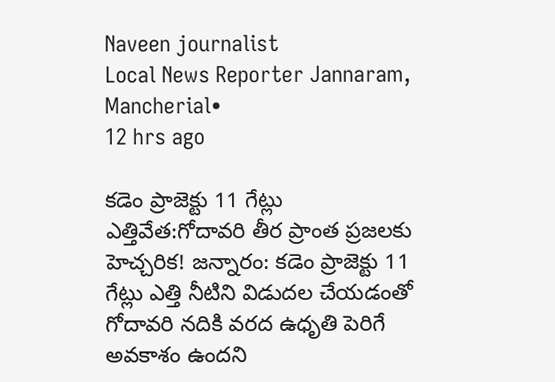Naveen journalist
Local News Reporter Jannaram, Mancherial•
12 hrs ago

కడెం ప్రాజెక్టు 11 గేట్లు ఎత్తివేత:గోదావరి తీర ప్రాంత ప్రజలకు హెచ్చరిక! జన్నారం: కడెం ప్రాజెక్టు 11 గేట్లు ఎత్తి నీటిని విడుదల చేయడంతో గోదావరి నదికి వరద ఉధృతి పెరిగే అవకాశం ఉందని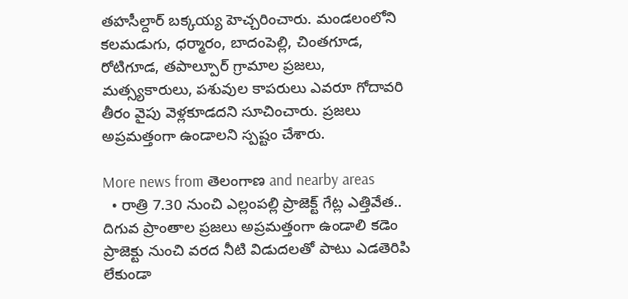తహసీల్దార్ బక్కయ్య హెచ్చరించారు. మండలంలోని కలమడుగు, ధర్మారం, బాదంపెల్లి, చింతగూడ, రోటిగూడ, తపాల్పూర్ గ్రామాల ప్రజలు, మత్స్యకారులు, పశువుల కాపరులు ఎవరూ గోదావరి తీరం వైపు వెళ్లకూడదని సూచించారు. ప్రజలు అప్రమత్తంగా ఉండాలని స్పష్టం చేశారు.

More news from తెలంగాణ and nearby areas
  • రాత్రి 7.30 నుంచి ఎల్లంపల్లి ప్రాజెక్ట్ గేట్ల ఎత్తివేత.. దిగువ ప్రాంతాల ప్రజలు అప్రమత్తంగా ఉండాలి కడెం ప్రాజెక్టు నుంచి వరద నీటి విడుదలతో పాటు ఎడతెరిపి లేకుండా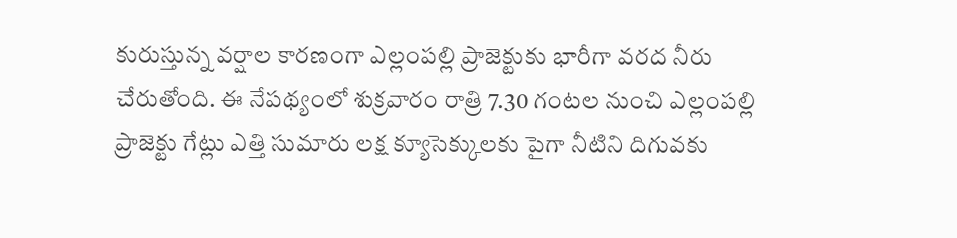కురుస్తున్న వర్షాల కారణంగా ఎల్లంపల్లి ప్రాజెక్టుకు భారీగా వరద నీరు చేరుతోంది. ఈ నేపథ్యంలో శుక్రవారం రాత్రి 7.30 గంటల నుంచి ఎల్లంపల్లి ప్రాజెక్టు గేట్లు ఎత్తి సుమారు లక్ష క్యూసెక్కులకు పైగా నీటిని దిగువకు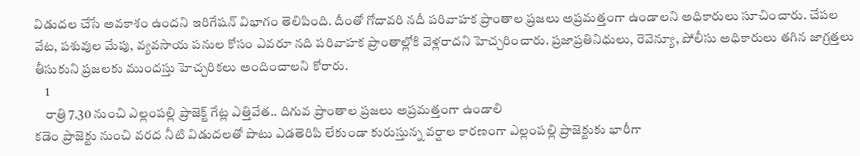విడుదల చేసే అవకాశం ఉందని ఇరిగేషన్ విభాగం తెలిపింది. దీంతో గోదావరి నదీ పరివాహక ప్రాంతాల ప్రజలు అప్రమత్తంగా ఉండాలని అధికారులు సూచించారు. చేపల వేట, పశువుల మేపు, వ్యవసాయ పనుల కోసం ఎవరూ నది పరివాహక ప్రాంతాల్లోకి వెళ్లరాదని హెచ్చరించారు. ప్రజాప్రతినిధులు, రెవెన్యూ, పోలీసు అధికారులు తగిన జాగ్రత్తలు తీసుకుని ప్రజలకు ముందస్తు హెచ్చరికలు అందించాలని కోరారు.
    1
    రాత్రి 7.30 నుంచి ఎల్లంపల్లి ప్రాజెక్ట్ గేట్ల ఎత్తివేత.. దిగువ ప్రాంతాల ప్రజలు అప్రమత్తంగా ఉండాలి
కడెం ప్రాజెక్టు నుంచి వరద నీటి విడుదలతో పాటు ఎడతెరిపి లేకుండా కురుస్తున్న వర్షాల కారణంగా ఎల్లంపల్లి ప్రాజెక్టుకు భారీగా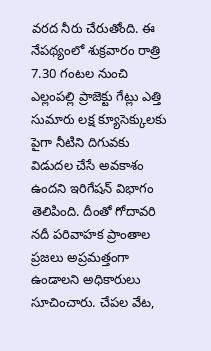వరద నీరు చేరుతోంది. ఈ నేపథ్యంలో శుక్రవారం రాత్రి 7.30 గంటల నుంచి ఎల్లంపల్లి ప్రాజెక్టు గేట్లు ఎత్తి సుమారు లక్ష క్యూసెక్కులకు పైగా నీటిని దిగువకు విడుదల చేసే అవకాశం ఉందని ఇరిగేషన్ విభాగం తెలిపింది. దీంతో గోదావరి నదీ పరివాహక ప్రాంతాల ప్రజలు అప్రమత్తంగా ఉండాలని అధికారులు సూచించారు. చేపల వేట,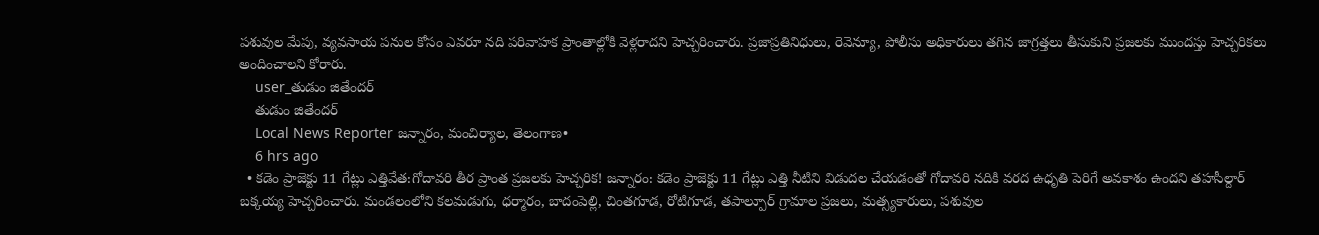పశువుల మేపు, వ్యవసాయ పనుల కోసం ఎవరూ నది పరివాహక ప్రాంతాల్లోకి వెళ్లరాదని హెచ్చరించారు. ప్రజాప్రతినిధులు, రెవెన్యూ, పోలీసు అధికారులు తగిన జాగ్రత్తలు తీసుకుని ప్రజలకు ముందస్తు హెచ్చరికలు అందించాలని కోరారు.
    user_తుడుం జితేందర్
    తుడుం జితేందర్
    Local News Reporter జన్నారం, మంచిర్యాల, తెలంగాణ•
    6 hrs ago
  • కడెం ప్రాజెక్టు 11 గేట్లు ఎత్తివేత:గోదావరి తీర ప్రాంత ప్రజలకు హెచ్చరిక! జన్నారం: కడెం ప్రాజెక్టు 11 గేట్లు ఎత్తి నీటిని విడుదల చేయడంతో గోదావరి నదికి వరద ఉధృతి పెరిగే అవకాశం ఉందని తహసీల్దార్ బక్కయ్య హెచ్చరించారు. మండలంలోని కలమడుగు, ధర్మారం, బాదంపెల్లి, చింతగూడ, రోటిగూడ, తపాల్పూర్ గ్రామాల ప్రజలు, మత్స్యకారులు, పశువుల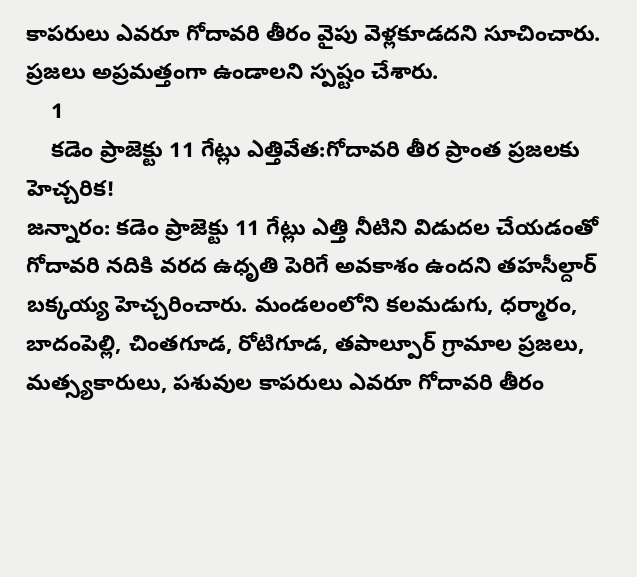కాపరులు ఎవరూ గోదావరి తీరం వైపు వెళ్లకూడదని సూచించారు. ప్రజలు అప్రమత్తంగా ఉండాలని స్పష్టం చేశారు.
    1
    కడెం ప్రాజెక్టు 11 గేట్లు ఎత్తివేత:గోదావరి తీర ప్రాంత ప్రజలకు హెచ్చరిక!
జన్నారం: కడెం ప్రాజెక్టు 11 గేట్లు ఎత్తి నీటిని విడుదల చేయడంతో గోదావరి నదికి వరద ఉధృతి పెరిగే అవకాశం ఉందని తహసీల్దార్ బక్కయ్య హెచ్చరించారు. మండలంలోని కలమడుగు, ధర్మారం, బాదంపెల్లి, చింతగూడ, రోటిగూడ, తపాల్పూర్ గ్రామాల ప్రజలు, మత్స్యకారులు, పశువుల కాపరులు ఎవరూ గోదావరి తీరం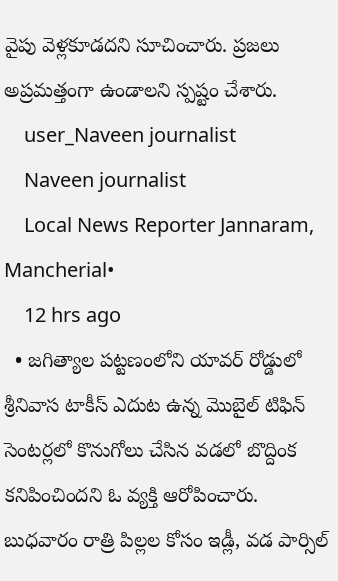వైపు వెళ్లకూడదని సూచించారు. ప్రజలు అప్రమత్తంగా ఉండాలని స్పష్టం చేశారు.
    user_Naveen journalist
    Naveen journalist
    Local News Reporter Jannaram, Mancherial•
    12 hrs ago
  • జగిత్యాల పట్టణంలోని యావర్ రోడ్డులో శ్రీనివాస టాకీస్ ఎదుట ఉన్న మొబైల్ టిఫిన్ సెంటర్లలో కొనుగోలు చేసిన వడలో బొద్దింక కనిపించిందని ఓ వ్యక్తి ఆరోపించారు. బుధవారం రాత్రి పిల్లల కోసం ఇడ్లీ, వడ పార్సిల్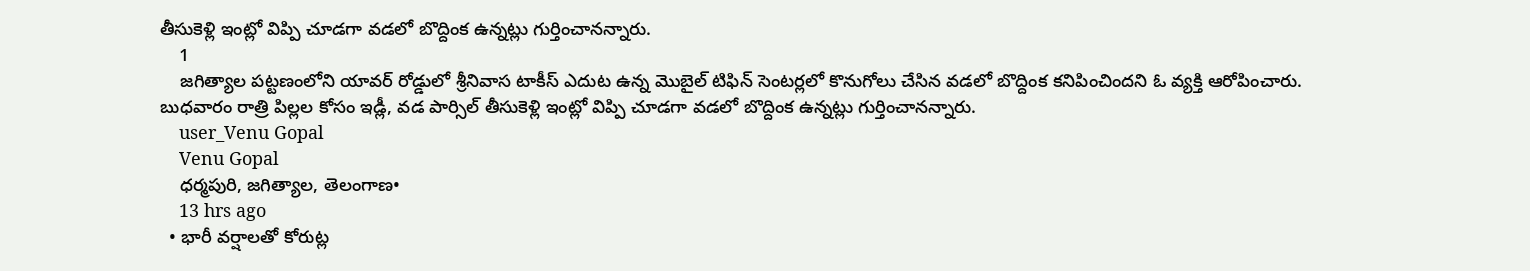తీసుకెళ్లి ఇంట్లో విప్పి చూడగా వడలో బొద్దింక ఉన్నట్లు గుర్తించానన్నారు.
    1
    జగిత్యాల పట్టణంలోని యావర్ రోడ్డులో శ్రీనివాస టాకీస్ ఎదుట ఉన్న మొబైల్ టిఫిన్ సెంటర్లలో కొనుగోలు చేసిన వడలో బొద్దింక కనిపించిందని ఓ వ్యక్తి ఆరోపించారు. బుధవారం రాత్రి పిల్లల కోసం ఇడ్లీ, వడ పార్సిల్ తీసుకెళ్లి ఇంట్లో విప్పి చూడగా వడలో బొద్దింక ఉన్నట్లు గుర్తించానన్నారు.
    user_Venu Gopal
    Venu Gopal
    ధర్మపురి, జగిత్యాల, తెలంగాణ•
    13 hrs ago
  • భారీ వర్షాలతో కోరుట్ల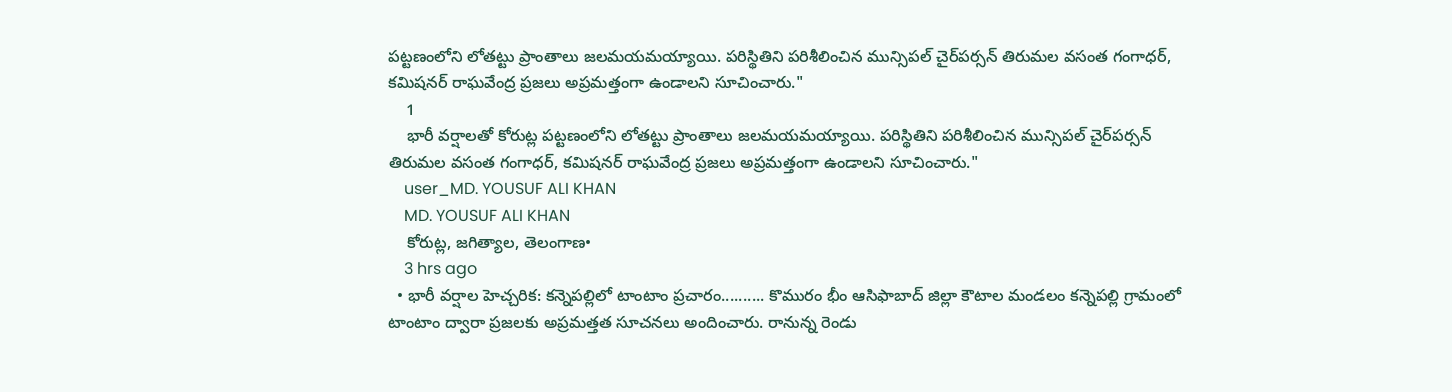పట్టణంలోని లోతట్టు ప్రాంతాలు జలమయమయ్యాయి. పరిస్థితిని పరిశీలించిన మున్సిపల్ చైర్‌పర్సన్ తిరుమల వసంత గంగాధర్, కమిషనర్ రాఘవేంద్ర ప్రజలు అప్రమత్తంగా ఉండాలని సూచించారు."
    1
    భారీ వర్షాలతో కోరుట్ల పట్టణంలోని లోతట్టు ప్రాంతాలు జలమయమయ్యాయి. పరిస్థితిని పరిశీలించిన మున్సిపల్ చైర్‌పర్సన్ తిరుమల వసంత గంగాధర్, కమిషనర్ రాఘవేంద్ర ప్రజలు అప్రమత్తంగా ఉండాలని సూచించారు."
    user_MD. YOUSUF ALI KHAN
    MD. YOUSUF ALI KHAN
    కోరుట్ల, జగిత్యాల, తెలంగాణ•
    3 hrs ago
  • భారీ వర్షాల హెచ్చరిక: కన్నెపల్లిలో టాంటాం ప్రచారం.......... కొమురం భీం ఆసిఫాబాద్ జిల్లా కౌటాల మండలం కన్నెపల్లి గ్రామంలో టాంటాం ద్వారా ప్రజలకు అప్రమత్తత సూచనలు అందించారు. రానున్న రెండు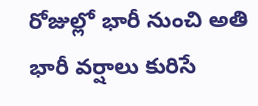రోజుల్లో భారీ నుంచి అతి భారీ వర్షాలు కురిసే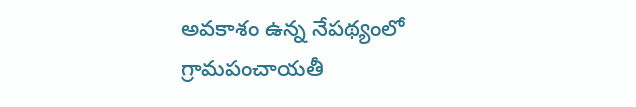అవకాశం ఉన్న నేపథ్యంలో గ్రామపంచాయతీ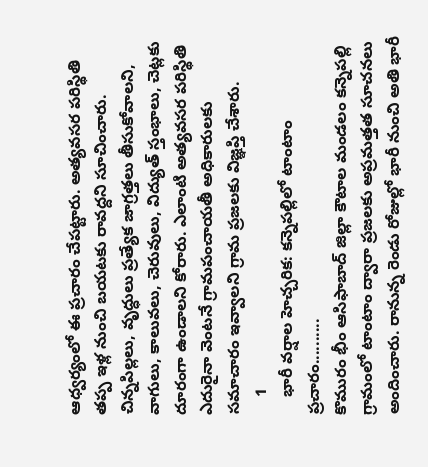ఆధ్వర్యంలో ఈ ప్రచారం చేపట్టారు. అత్యవసర పరిస్థితి తప్ప ఇళ్ల నుంచి బయటకు రావద్దని సూచించారు. చిన్నపిల్లలు, వృద్ధులు ప్రత్యేక జాగ్రత్తలు తీసుకోవాలని, వాగులు, కాలువలు, చెరువులు, విద్యుత్ స్తంభాలు, చెట్లకు దూరంగా ఉండాలని కోరారు. ఎలాంటి అత్యవసర పరిస్థితి ఎదురైనా వెంటనే గ్రామపంచాయతీ అధికారులకు సమాచారం ఇవ్వాలని గ్రామ ప్రజలకు విజ్ఞప్తి చేశారు.
    1
    భారీ వర్షాల హెచ్చరిక: కన్నెపల్లిలో టాంటాం ప్రచారం..........
కొమురం భీం ఆసిఫాబాద్ జిల్లా కౌటాల మండలం కన్నెపల్లి గ్రామంలో టాంటాం ద్వారా ప్రజలకు అప్రమత్తత సూచనలు అందించారు. రానున్న రెండు రోజుల్లో భారీ నుంచి అతి భారీ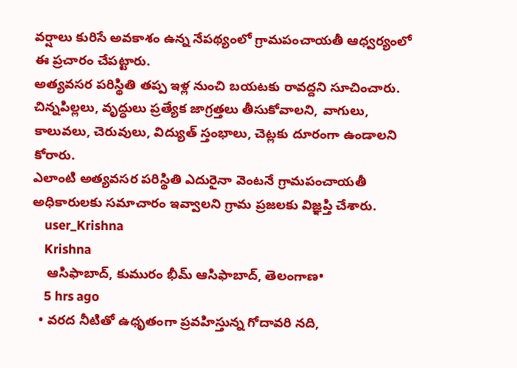వర్షాలు కురిసే అవకాశం ఉన్న నేపథ్యంలో గ్రామపంచాయతీ ఆధ్వర్యంలో ఈ ప్రచారం చేపట్టారు.
అత్యవసర పరిస్థితి తప్ప ఇళ్ల నుంచి బయటకు రావద్దని సూచించారు. చిన్నపిల్లలు, వృద్ధులు ప్రత్యేక జాగ్రత్తలు తీసుకోవాలని, వాగులు, కాలువలు, చెరువులు, విద్యుత్ స్తంభాలు, చెట్లకు దూరంగా ఉండాలని కోరారు.
ఎలాంటి అత్యవసర పరిస్థితి ఎదురైనా వెంటనే గ్రామపంచాయతీ అధికారులకు సమాచారం ఇవ్వాలని గ్రామ ప్రజలకు విజ్ఞప్తి చేశారు.
    user_Krishna
    Krishna
    ఆసిఫాబాద్, కుమురం భీమ్ ఆసిఫాబాద్, తెలంగాణ•
    5 hrs ago
  • వరద నీటితో ఉధృతంగా ప్రవహిస్తున్న గోదావరి నది,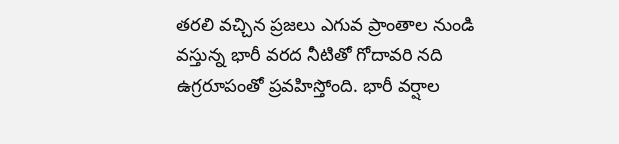తరలి వచ్చిన ప్రజలు ఎగువ ప్రాంతాల నుండి వస్తున్న భారీ వరద నీటితో గోదావరి నది ఉగ్రరూపంతో ప్రవహిస్తోంది. భారీ వర్షాల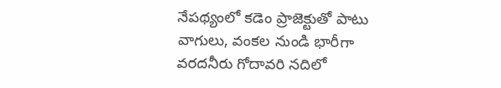నేపథ్యంలో కడెం ప్రాజెక్టుతో పాటు వాగులు, వంకల నుండి భారీగా వరదనీరు గోదావరి నదిలో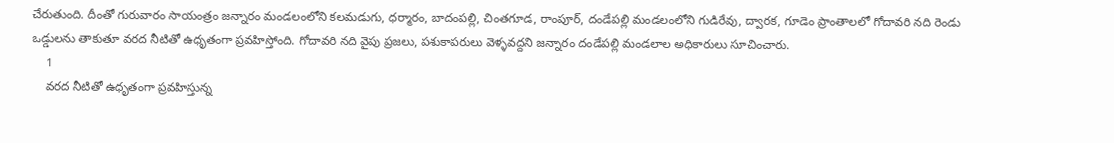చేరుతుంది. దీంతో గురువారం సాయంత్రం జన్నారం మండలంలోని కలమడుగు, ధర్మారం, బాదంపల్లి, చింతగూడ, రాంపూర్, దండేపల్లి మండలంలోని గుడిరేవు, ద్వారక, గూడెం ప్రాంతాలలో గోదావరి నది రెండు ఒడ్డులను తాకుతూ వరద నీటితో ఉధృతంగా ప్రవహిస్తోంది. గోదావరి నది వైపు ప్రజలు, పశుకాపరులు వెళ్ళవద్దని జన్నారం దండేపల్లి మండలాల అధికారులు సూచించారు.
    1
    వరద నీటితో ఉధృతంగా ప్రవహిస్తున్న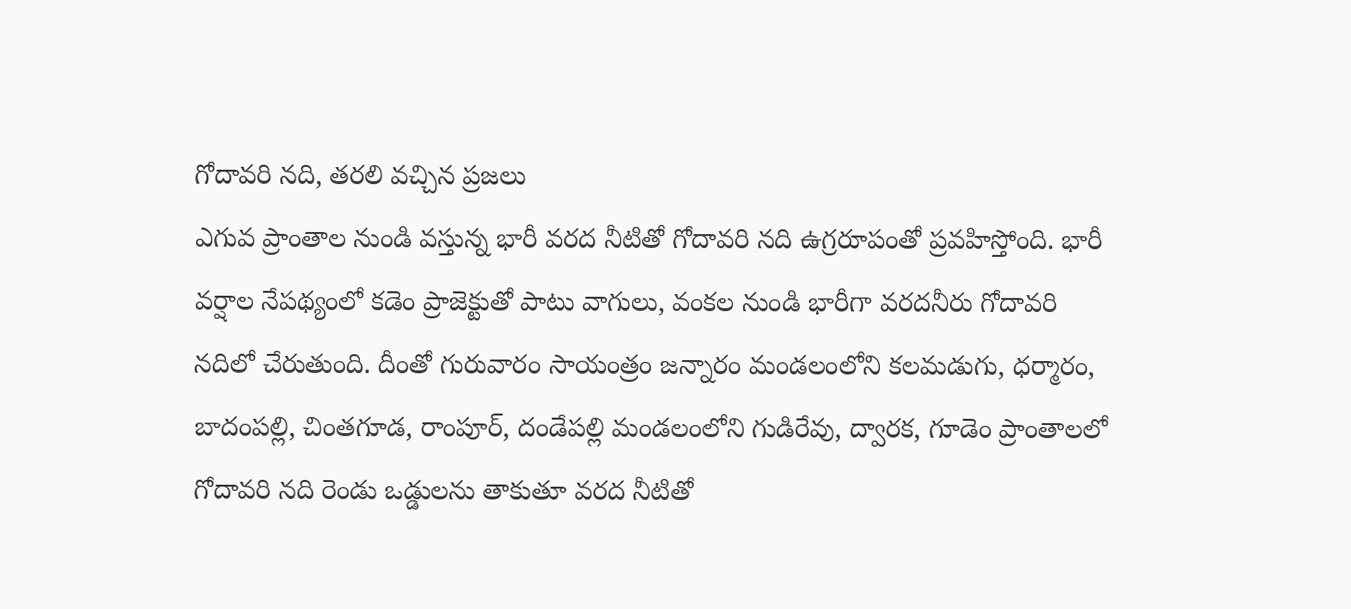గోదావరి నది, తరలి వచ్చిన ప్రజలు
ఎగువ ప్రాంతాల నుండి వస్తున్న భారీ వరద నీటితో గోదావరి నది ఉగ్రరూపంతో ప్రవహిస్తోంది. భారీ వర్షాల నేపథ్యంలో కడెం ప్రాజెక్టుతో పాటు వాగులు, వంకల నుండి భారీగా వరదనీరు గోదావరి నదిలో చేరుతుంది. దీంతో గురువారం సాయంత్రం జన్నారం మండలంలోని కలమడుగు, ధర్మారం, బాదంపల్లి, చింతగూడ, రాంపూర్, దండేపల్లి మండలంలోని గుడిరేవు, ద్వారక, గూడెం ప్రాంతాలలో గోదావరి నది రెండు ఒడ్డులను తాకుతూ వరద నీటితో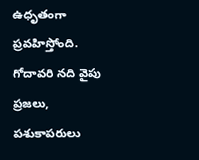ఉధృతంగా ప్రవహిస్తోంది. గోదావరి నది వైపు ప్రజలు, పశుకాపరులు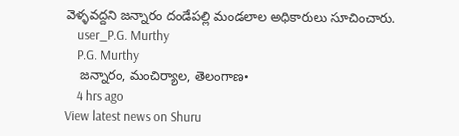వెళ్ళవద్దని జన్నారం దండేపల్లి మండలాల అధికారులు సూచించారు.
    user_P.G. Murthy
    P.G. Murthy
    జన్నారం, మంచిర్యాల, తెలంగాణ•
    4 hrs ago
View latest news on Shuru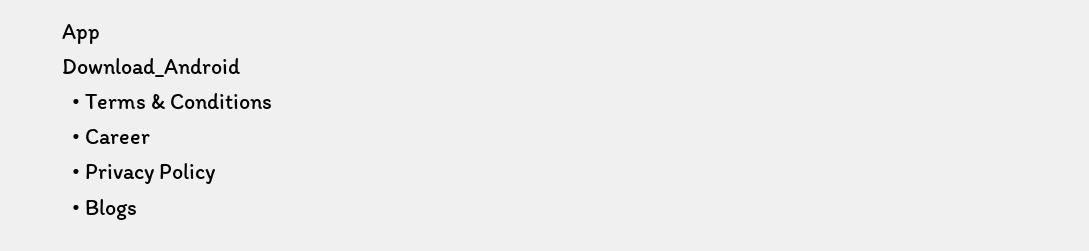App
Download_Android
  • Terms & Conditions
  • Career
  • Privacy Policy
  • Blogs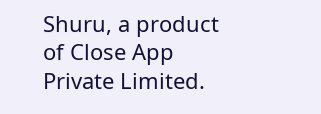Shuru, a product of Close App Private Limited.